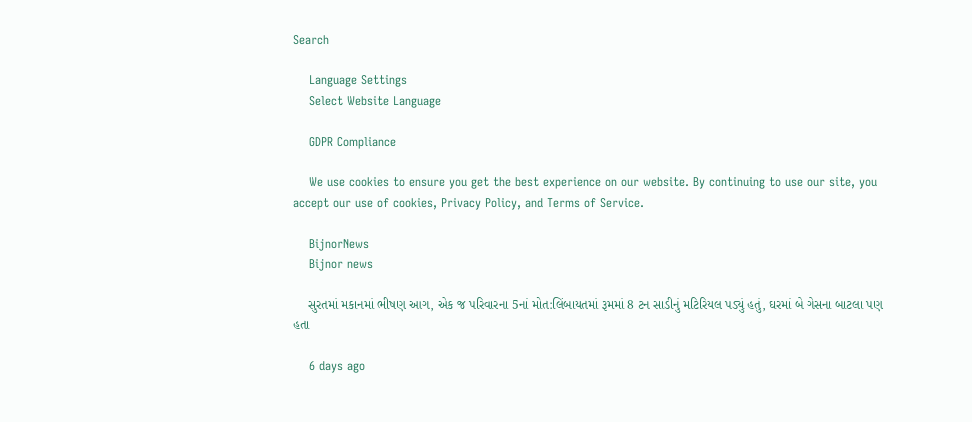Search

    Language Settings
    Select Website Language

    GDPR Compliance

    We use cookies to ensure you get the best experience on our website. By continuing to use our site, you accept our use of cookies, Privacy Policy, and Terms of Service.

    BijnorNews
    Bijnor news

    સુરતમાં મકાનમાં ભીષણ આગ, એક જ પરિવારના 5નાં મોત:લિંબાયતમાં રૂમમાં 8 ટન સાડીનું મટિરિયલ પડ્યું હતું, ઘરમાં બે ગેસના બાટલા પણ હતા

    6 days ago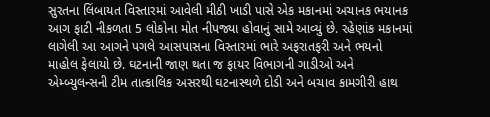સુરતના લિંબાયત વિસ્તારમાં આવેલી મીઠી ખાડી પાસે એક મકાનમાં અચાનક ભયાનક આગ ફાટી નીકળતા 5 લોકોના મોત નીપજ્યા હોવાનું સામે આવ્યું છે. રહેણાંક મકાનમાં લાગેલી આ આગને પગલે આસપાસના વિસ્તારમાં ભારે અફરાતફરી અને ભયનો માહોલ ફેલાયો છે. ઘટનાની જાણ થતા જ ફાયર વિભાગની ગાડીઓ અને એમ્બ્યુલન્સની ટીમ તાત્કાલિક અસરથી ઘટનાસ્થળે દોડી અને બચાવ કામગીરી હાથ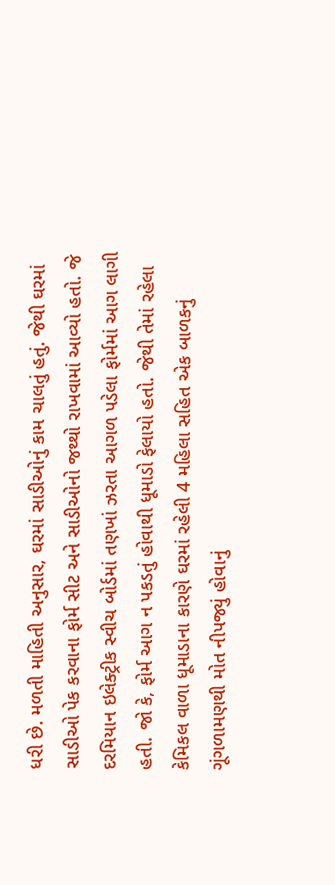ધરી છે. મળતી માહિતી અનુસાર, ઘરમાં સાડીઓનું કામ ચાલતું હતું. જેથી ઘરમાં સાડીઓ પેક કરવાના ફોર્મ સીટ અને સાડીઓનો જથ્થો રાખવામાં આવ્યો હતો. જે દરમિયાન ઇલેક્ટ્રીક સ્વીચ બોર્ડમાં તણખાં ઝરતા આગળ પડેલા ફોર્મમાં આગ લાગી હતી. જો કે, ફોર્મ આગ ન પકડતું હોવાથી ધૂમાડો ફેલાયો હતો. જેથી તેમાં રહેલા કેમિકલ વાળા ધૂમાડાના કારણે ઘરમાં રહેલી 4 મહિલા સહિત એક બાળકનું ગૂંગળામણથી મોત નીપજ્યું હોવાનું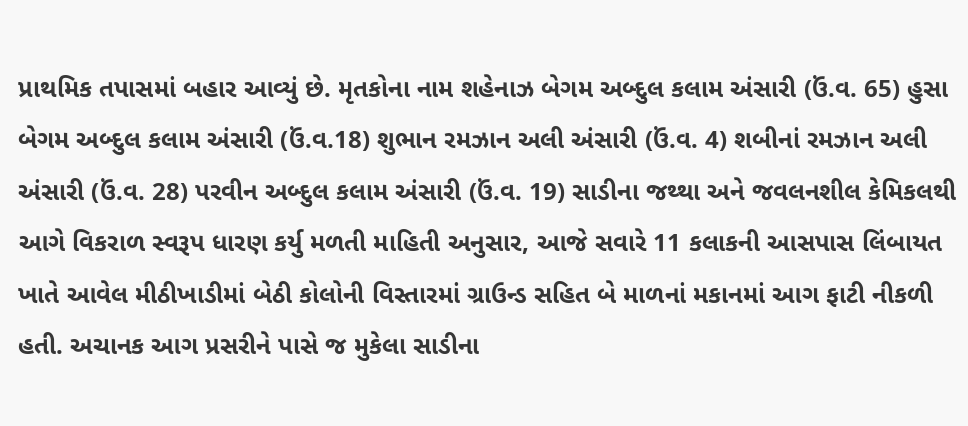પ્રાથમિક તપાસમાં બહાર આવ્યું છે. મૃતકોના નામ શહેનાઝ બેગમ અબ્દુલ કલામ અંસારી (ઉં.વ. 65) હુસા બેગમ અબ્દુલ કલામ અંસારી (ઉં.વ.18) શુભાન રમઝાન અલી અંસારી (ઉં.વ. 4) શબીનાં રમઝાન અલી અંસારી (ઉં.વ. 28) પરવીન અબ્દુલ કલામ અંસારી (ઉં.વ. 19) સાડીના જથ્થા અને જવલનશીલ કેમિકલથી આગે વિકરાળ સ્વરૂપ ધારણ કર્યુ મળતી માહિતી અનુસાર, આજે સવારે 11 કલાકની આસપાસ લિંબાયત ખાતે આવેલ મીઠીખાડીમાં બેઠી કોલોની વિસ્તારમાં ગ્રાઉન્ડ સહિત બે માળનાં મકાનમાં આગ ફાટી નીકળી હતી. અચાનક આગ પ્રસરીને પાસે જ મુકેલા સાડીના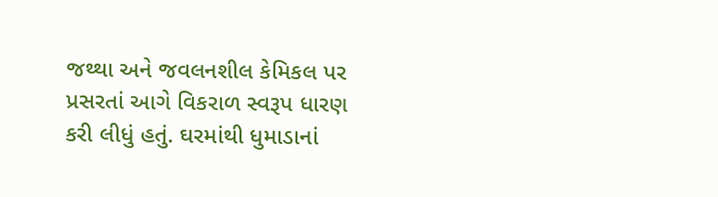જથ્થા અને જવલનશીલ કેમિકલ પર પ્રસરતાં આગે વિકરાળ સ્વરૂપ ધારણ કરી લીધું હતું. ઘરમાંથી ધુમાડાનાં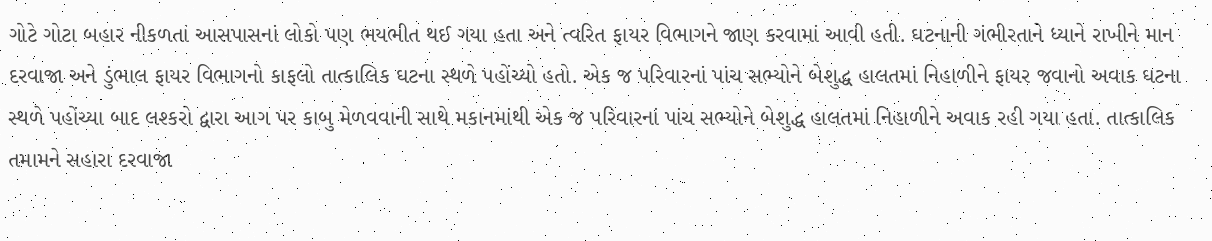ગોટે ગોટા બહાર નીકળતાં આસપાસનાં લોકો પણ ભયભીત થઈ ગયા હતા અને ત્વરિત ફાયર વિભાગને જાણ કરવામાં આવી હતી. ઘટનાની ગંભીરતાને ધ્યાને રાખીને માન દરવાજા અને ડુંભાલ ફાયર વિભાગનો કાફલો તાત્કાલિક ઘટના સ્થળે પહોંચ્યો હતો. એક જ પરિવારનાં પાંચ સભ્યોને બેશુદ્ધ હાલતમાં નિહાળીને ફાયર જવાનો અવાક ઘટના સ્થળે પહોંચ્યા બાદ લશ્કરો દ્વારા આગ પર કાબુ મેળવવાની સાથે મકાનમાંથી એક જ પરિવારનાં પાંચ સભ્યોને બેશુદ્ધ હાલતમાં નિહાળીને અવાક રહી ગયા હતા. તાત્કાલિક તમામને સહારા દરવાજા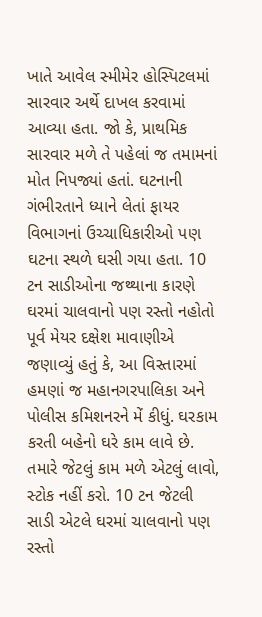ખાતે આવેલ સ્મીમેર હોસ્પિટલમાં સારવાર અર્થે દાખલ કરવામાં આવ્યા હતા. જો કે, પ્રાથમિક સારવાર મળે તે પહેલાં જ તમામનાં મોત નિપજ્યાં હતાં. ઘટનાની ગંભીરતાને ધ્યાને લેતાં ફાયર વિભાગનાં ઉચ્ચાધિકારીઓ પણ ઘટના સ્થળે ઘસી ગયા હતા. 10 ટન સાડીઓના જથ્થાના કારણે ઘરમાં ચાલવાનો પણ રસ્તો નહોતો પૂર્વ મેયર દક્ષેશ માવાણીએ જણાવ્યું હતું કે, આ વિસ્તારમાં હમણાં જ મહાનગરપાલિકા અને પોલીસ કમિશનરને મેં કીધું. ઘરકામ કરતી બહેનો ઘરે કામ લાવે છે. તમારે જેટલું કામ મળે એટલું લાવો, સ્ટોક નહીં કરો. 10 ટન જેટલી સાડી એટલે ઘરમાં ચાલવાનો પણ રસ્તો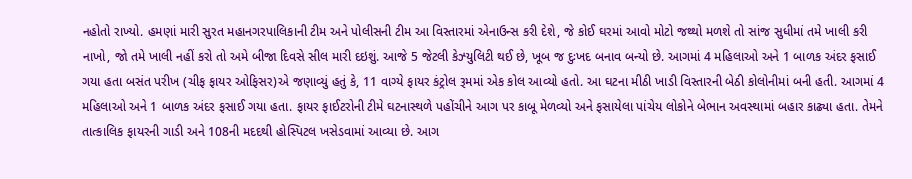નહોતો રાખ્યો. હમણાં મારી સુરત મહાનગરપાલિકાની ટીમ અને પોલીસની ટીમ આ વિસ્તારમાં એનાઉન્સ કરી દેશે, જે કોઈ ઘરમાં આવો મોટો જથ્થો મળશે તો સાંજ સુધીમાં તમે ખાલી કરી નાખો, જો તમે ખાલી નહીં કરો તો અમે બીજા દિવસે સીલ મારી દઇશું. આજે 5 જેટલી કેઝ્યુલિટી થઈ છે, ખૂબ જ દુઃખદ બનાવ બન્યો છે. આગમાં 4 મહિલાઓ અને 1 બાળક અંદર ફસાઈ ગયા હતા બસંત પરીખ (ચીફ ફાયર ઓફિસર)એ જણાવ્યું હતું કે, 11 વાગ્યે ફાયર કંટ્રોલ રૂમમાં એક કોલ આવ્યો હતો. આ ઘટના મીઠી ખાડી વિસ્તારની બેઠી કોલોનીમાં બની હતી. આગમાં 4 મહિલાઓ અને 1 બાળક અંદર ફસાઈ ગયા હતા. ફાયર ફાઈટરોની ટીમે ઘટનાસ્થળે પહોંચીને આગ પર કાબૂ મેળવ્યો અને ફસાયેલા પાંચેય લોકોને બેભાન અવસ્થામાં બહાર કાઢ્યા હતા. તેમને તાત્કાલિક ફાયરની ગાડી અને 108ની મદદથી હોસ્પિટલ ખસેડવામાં આવ્યા છે. આગ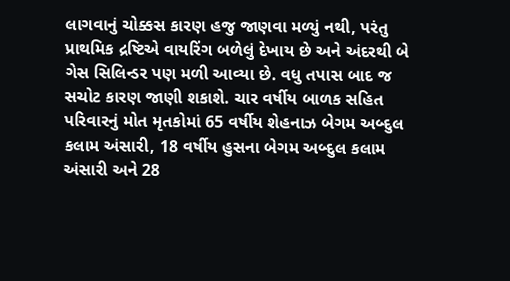લાગવાનું ચોક્કસ કારણ હજુ જાણવા મળ્યું નથી, પરંતુ પ્રાથમિક દ્રષ્ટિએ વાયરિંગ બળેલું દેખાય છે અને અંદરથી બે ગેસ સિલિન્ડર પણ મળી આવ્યા છે. વધુ તપાસ બાદ જ સચોટ કારણ જાણી શકાશે. ચાર વર્ષીય બાળક સહિત પરિવારનું મોત મૃતકોમાં 65 વર્ષીય શેહનાઝ બેગમ અબ્દુલ કલામ અંસારી, 18 વર્ષીય હુસના બેગમ અબ્દુલ કલામ અંસારી અને 28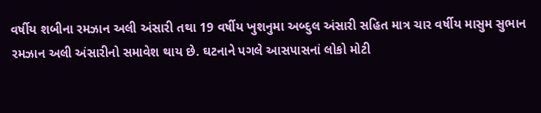વર્ષીય શબીના રમઝાન અલી અંસારી તથા 19 વર્ષીય ખુશનુમા અબ્દુલ અંસારી સહિત માત્ર ચાર વર્ષીય માસુમ સુભાન રમઝાન અલી અંસારીનો સમાવેશ થાય છે. ઘટનાને પગલે આસપાસનાં લોકો મોટી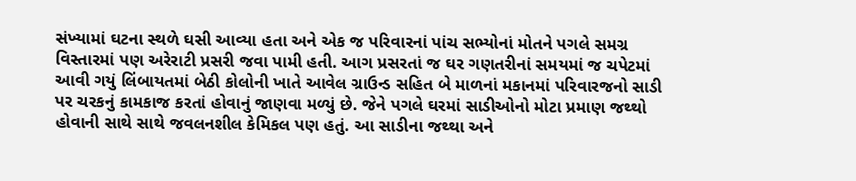સંખ્યામાં ઘટના સ્થળે ઘસી આવ્યા હતા અને એક જ પરિવારનાં પાંચ સભ્યોનાં મોતને પગલે સમગ્ર વિસ્તારમાં પણ અરેરાટી પ્રસરી જવા પામી હતી. આગ પ્રસરતાં જ ઘર ગણતરીનાં સમયમાં જ ચપેટમાં આવી ગયું લિંબાયતમાં બેઠી કોલોની ખાતે આવેલ ગ્રાઉન્ડ સહિત બે માળનાં મકાનમાં પરિવારજનો સાડી પર ચરકનું કામકાજ કરતાં હોવાનું જાણવા મળ્યું છે. જેને પગલે ઘરમાં સાડીઓનો મોટા પ્રમાણ જથ્થો હોવાની સાથે સાથે જવલનશીલ કેમિકલ પણ હતું. આ સાડીના જથ્થા અને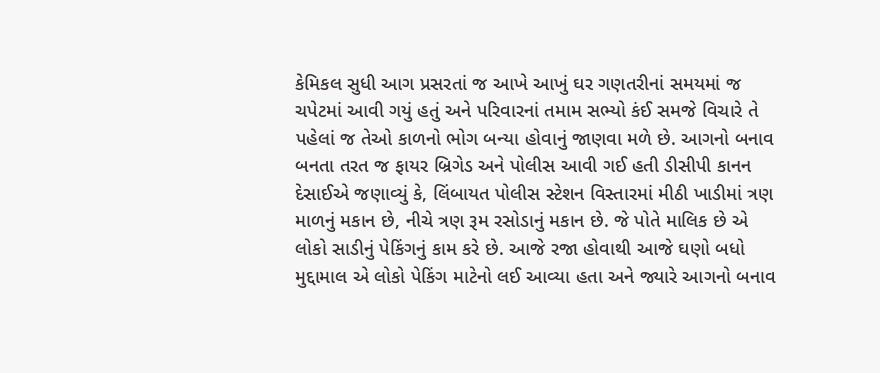કેમિકલ સુધી આગ પ્રસરતાં જ આખે આખું ઘર ગણતરીનાં સમયમાં જ ચપેટમાં આવી ગયું હતું અને પરિવારનાં તમામ સભ્યો કંઈ સમજે વિચારે તે પહેલાં જ તેઓ કાળનો ભોગ બન્યા હોવાનું જાણવા મળે છે. આગનો બનાવ બનતા તરત જ ફાયર બ્રિગેડ અને પોલીસ આવી ગઈ હતી ડીસીપી કાનન દેસાઈએ જણાવ્યું કે, લિંબાયત પોલીસ સ્ટેશન વિસ્તારમાં મીઠી ખાડીમાં ત્રણ માળનું મકાન છે, નીચે ત્રણ રૂમ રસોડાનું મકાન છે. જે પોતે માલિક છે એ લોકો સાડીનું પેકિંગનું કામ કરે છે. આજે રજા હોવાથી આજે ઘણો બધો મુદ્દામાલ એ લોકો પેકિંગ માટેનો લઈ આવ્યા હતા અને જ્યારે આગનો બનાવ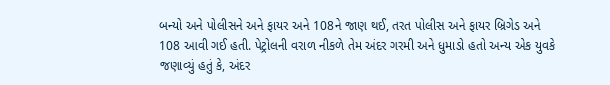બન્યો અને પોલીસને અને ફાયર અને 108ને જાણ થઈ, તરત પોલીસ અને ફાયર બ્રિગેડ અને 108 આવી ગઈ હતી. પેટ્રોલની વરાળ નીકળે તેમ અંદર ગરમી અને ધુમાડો હતો અન્ય એક યુવકે જણાવ્યું હતું કે, અંદર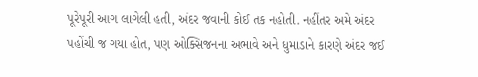પૂરેપૂરી આગ લાગેલી હતી, અંદર જવાની કોઈ તક નહોતી. નહીંતર અમે અંદર પહોંચી જ ગયા હોત, પણ ઓક્સિજનના અભાવે અને ધુમાડાને કારણે અંદર જઈ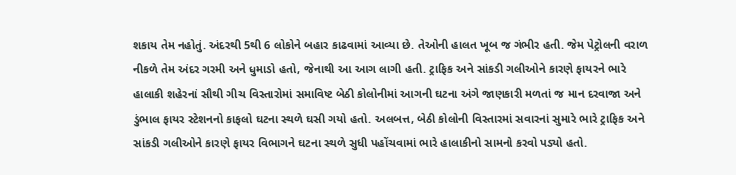શકાય તેમ નહોતું. અંદરથી 5થી 6 લોકોને બહાર કાઢવામાં આવ્યા છે. તેઓની હાલત ખૂબ જ ગંભીર હતી. જેમ પેટ્રોલની વરાળ નીકળે તેમ અંદર ગરમી અને ધુમાડો હતો, જેનાથી આ આગ લાગી હતી. ટ્રાફિક અને સાંકડી ગલીઓને કારણે ફાયરને ભારે હાલાકી શહેરનાં સૌથી ગીચ વિસ્તારોમાં સમાવિષ્ટ બેઠી કોલોનીમાં આગની ઘટના અંગે જાણકારી મળતાં જ માન દરવાજા અને ડુંભાલ ફાયર સ્ટેશનનો કાફલો ઘટના સ્થળે ઘસી ગયો હતો. અલબત્ત, બેઠી કોલોની વિસ્તારમાં સવારનાં સુમારે ભારે ટ્રાફિક અને સાંકડી ગલીઓને કારણે ફાયર વિભાગને ઘટના સ્થળે સુધી પહોંચવામાં ભારે હાલાકીનો સામનો કરવો પડ્યો હતો.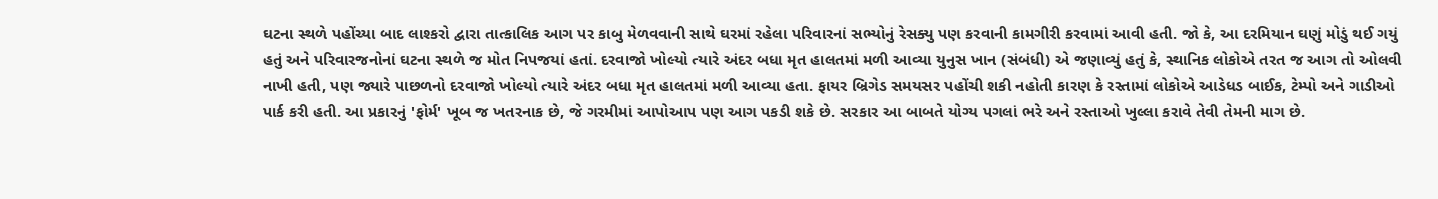ઘટના સ્થળે પહોંચ્યા બાદ લાશ્કરો દ્વારા તાત્કાલિક આગ પર કાબુ મેળવવાની સાથે ઘરમાં રહેલા પરિવારનાં સભ્યોનું રેસક્યુ પણ કરવાની કામગીરી કરવામાં આવી હતી. જો કે, આ દરમિયાન ઘણું મોડું થઈ ગયું હતું અને પરિવારજનોનાં ઘટના સ્થળે જ મોત નિપજયાં હતાં. દરવાજો ખોલ્યો ત્યારે અંદર બધા મૃત હાલતમાં મળી આવ્યા યુનુસ ખાન (સંબંધી) એ જણાવ્યું હતું કે, સ્થાનિક લોકોએ તરત જ આગ તો ઓલવી નાખી હતી, પણ જ્યારે પાછળનો દરવાજો ખોલ્યો ત્યારે અંદર બધા મૃત હાલતમાં મળી આવ્યા હતા. ફાયર બ્રિગેડ સમયસર પહોંચી શકી નહોતી કારણ કે રસ્તામાં લોકોએ આડેધડ બાઈક, ટેમ્પો અને ગાડીઓ પાર્ક કરી હતી. આ પ્રકારનું 'ફોર્મ' ખૂબ જ ખતરનાક છે, જે ગરમીમાં આપોઆપ પણ આગ પકડી શકે છે. સરકાર આ બાબતે યોગ્ય પગલાં ભરે અને રસ્તાઓ ખુલ્લા કરાવે તેવી તેમની માગ છે.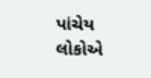પાંચેય લોકોએ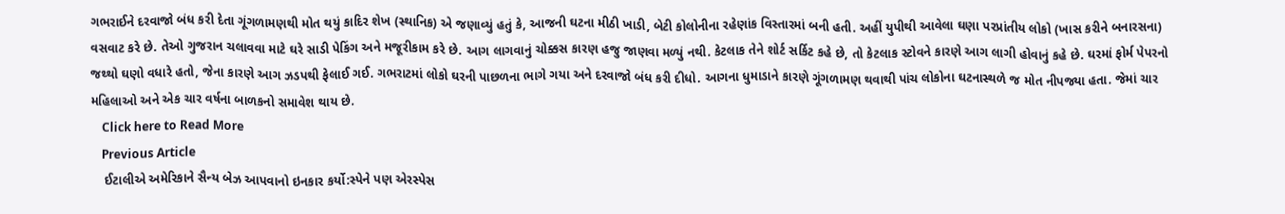ગભરાઈને દરવાજો બંધ કરી દેતા ગૂંગળામણથી મોત થયું કાદિર શેખ (સ્થાનિક) એ જણાવ્યું હતું કે, આજની ઘટના મીઠી ખાડી, બેટી કોલોનીના રહેણાંક વિસ્તારમાં બની હતી. અહીં યુપીથી આવેલા ઘણા પરપ્રાંતીય લોકો (ખાસ કરીને બનારસના) વસવાટ કરે છે. તેઓ ગુજરાન ચલાવવા માટે ઘરે સાડી પેકિંગ અને મજૂરીકામ કરે છે. આગ લાગવાનું ચોક્કસ કારણ હજુ જાણવા મળ્યું નથી. કેટલાક તેને શોર્ટ સર્કિટ કહે છે, તો કેટલાક સ્ટોવને કારણે આગ લાગી હોવાનું કહે છે. ઘરમાં ફોર્મ પેપરનો જથ્થો ઘણો વધારે હતો, જેના કારણે આગ ઝડપથી ફેલાઈ ગઈ. ગભરાટમાં લોકો ઘરની પાછળના ભાગે ગયા અને દરવાજો બંધ કરી દીધો. આગના ધુમાડાને કારણે ગૂંગળામણ થવાથી પાંચ લોકોના ઘટનાસ્થળે જ મોત નીપજ્યા હતા. જેમાં ચાર મહિલાઓ અને એક ચાર વર્ષના બાળકનો સમાવેશ થાય છે.
    Click here to Read More
    Previous Article
    ઈટાલીએ અમેરિકાને સૈન્ય બેઝ આપવાનો ઇનકાર કર્યો:સ્પેને પણ એરસ્પેસ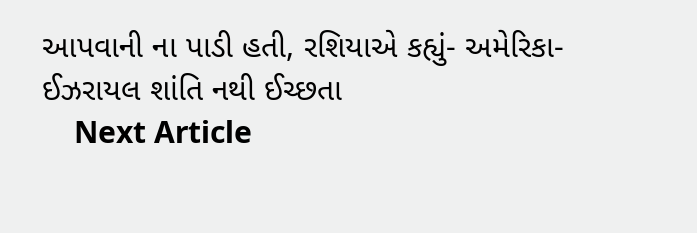આપવાની ના પાડી હતી, રશિયાએ કહ્યું- અમેરિકા-ઈઝરાયલ શાંતિ નથી ઈચ્છતા
    Next Article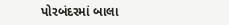પોરબંદરમાં બાલા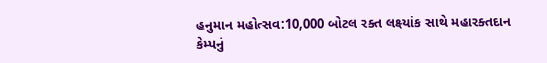હનુમાન મહોત્સવ:10,000 બોટલ રક્ત લક્ષ્યાંક સાથે મહારક્તદાન કેમ્પનું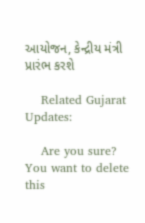આયોજન, કેન્દ્રીય મંત્રી પ્રારંભ કરશે

    Related Gujarat Updates:

    Are you sure? You want to delete this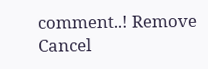comment..! Remove Cancel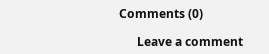Comments (0)

      Leave a comment